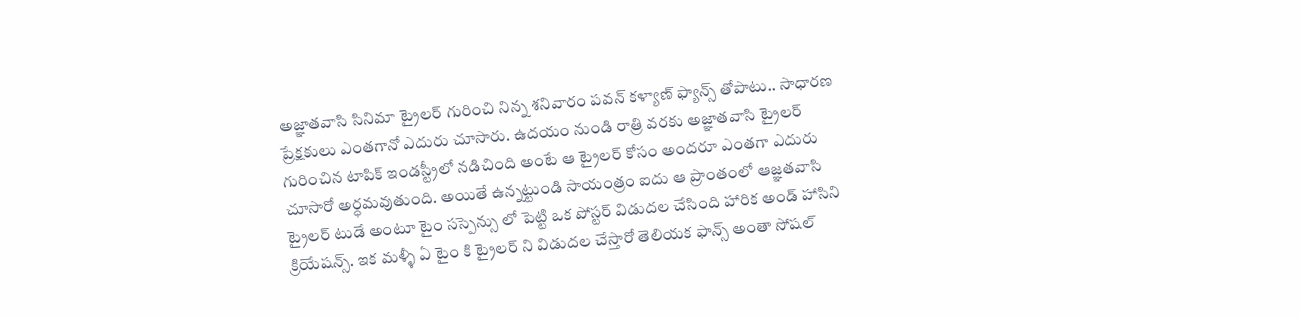అజ్ఞాతవాసి సినిమా ట్రైలర్ గురించి నిన్న శనివారం పవన్ కళ్యాణ్ ఫ్యాన్స్ తోపాటు.. సాధారణ ప్రేక్షకులు ఎంతగానో ఎదురు చూసారు. ఉదయం నుండి రాత్రి వరకు అజ్ఞాతవాసి ట్రైలర్ గురించిన టాపిక్ ఇండస్ట్రీలో నడిచింది అంటే ఆ ట్రైలర్ కోసం అందరూ ఎంతగా ఎదురు చూసారో అర్ధమవుతుంది. అయితే ఉన్నట్టుండి సాయంత్రం ఐదు ఆ ప్రాంతంలో ఆజ్ఞతవాసి ట్రైలర్ టుడే అంటూ టైం సస్పెన్సు లో పెట్టి ఒక పోస్టర్ విడుదల చేసింది హారిక అండ్ హాసిని క్రియేషన్స్. ఇక మళ్ళీ ఏ టైం కి ట్రైలర్ ని విడుదల చేస్తారో తెలియక ఫాన్స్ అంతా సోషల్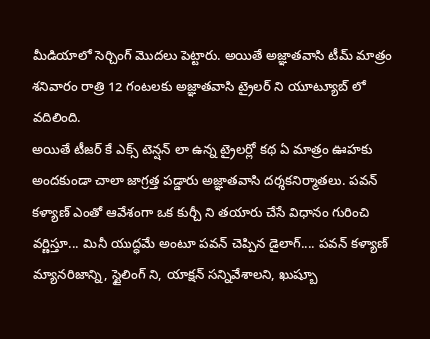మీడియాలో సెర్చింగ్ మొదలు పెట్టారు. అయితే అజ్ఞాతవాసి టీమ్ మాత్రం శనివారం రాత్రి 12 గంటలకు అజ్ఞాతవాసి ట్రైలర్ ని యూట్యూబ్ లో వదిలింది.
అయితే టీజర్ కే ఎక్స్ టెన్షన్ లా ఉన్న ట్రైలర్లో కథ ఏ మాత్రం ఊహకు అందకుండా చాలా జాగ్రత్త పడ్డారు అజ్ఞాతవాసి దర్శకనిర్మాతలు. పవన్ కళ్యాణ్ ఎంతో ఆవేశంగా ఒక కుర్చీ ని తయారు చేసే విధానం గురించి వర్ణిస్తూ... మినీ యుద్ధమే అంటూ పవన్ చెప్పిన డైలాగ్.... పవన్ కళ్యాణ్ మ్యానరిజాన్ని, స్టైలింగ్ ని, యాక్షన్ సన్నివేశాలని, ఖుష్బూ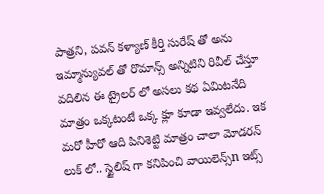పాత్రని, పవన్ కళ్యాణ్ కీర్తి సురేష్ తో అను ఇమ్మాన్యువల్ తో రొమాన్స్ అన్నిటిని రివీల్ చేస్తూ వదిలిన ఈ ట్రైలర్ లో అసలు కథ ఏమిటనేది మాత్రం ఒక్కటంటే ఒక్క క్లూ కూడా ఇవ్వలేదు. ఇక మరో హీరో ఆది పినిశెట్టి మాత్రం చాలా మోడరన్ లుక్ లో.. స్టైలిష్ గా కనిపించి వాయిలెన్స్n ఇట్స్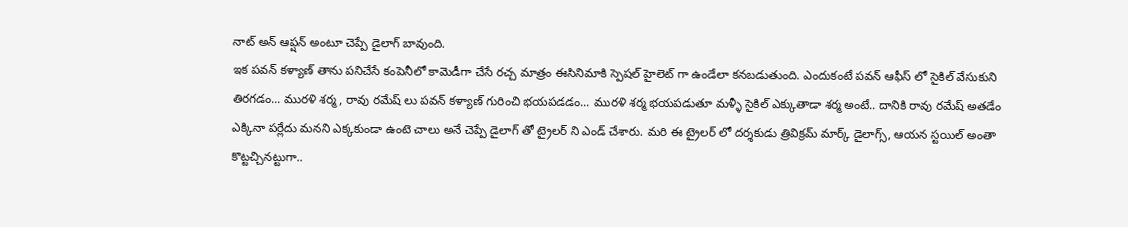నాట్ అన్ ఆప్షన్ అంటూ చెప్పే డైలాగ్ బావుంది.
ఇక పవన్ కళ్యాణ్ తాను పనిచేసే కంపెనీలో కామెడీగా చేసే రచ్చ మాత్రం ఈసినిమాకి స్పెషల్ హైలెట్ గా ఉండేలా కనబడుతుంది. ఎందుకంటే పవన్ ఆఫీస్ లో సైకిల్ వేసుకుని తిరగడం... మురళి శర్మ, రావు రమేష్ లు పవన్ కళ్యాణ్ గురించి భయపడడం... మురళి శర్మ భయపడుతూ మళ్ళీ సైకిల్ ఎక్కుతాడా శర్మ అంటే.. దానికి రావు రమేష్ అతడేం ఎక్కినా పర్లేదు మనని ఎక్కకుండా ఉంటె చాలు అనే చెప్పే డైలాగ్ తో ట్రైలర్ ని ఎండ్ చేశారు. మరి ఈ ట్రైలర్ లో దర్శకుడు త్రివిక్రమ్ మార్క్ డైలాగ్స్, ఆయన స్టయిల్ అంతా కొట్టచ్చినట్టుగా..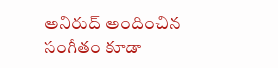అనిరుద్ అందించిన సంగీతం కూడా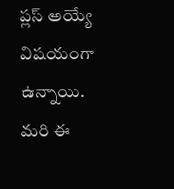ప్లస్ అయ్యే విషయంగా ఉన్నాయి. మరి ఈ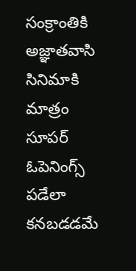సంక్రాంతికి అజ్ఞాతవాసి సినిమాకి మాత్రం సూపర్ ఓపెనింగ్స్ పడేలా కనబడడమే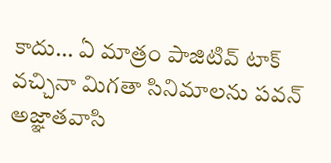కాదు... ఏ మాత్రం పాజిటివ్ టాక్ వచ్చినా మిగతా సినిమాలను పవన్ అజ్ఞాతవాసి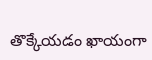తొక్కేయడం ఖాయంగా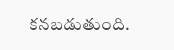కనబడుతుంది.